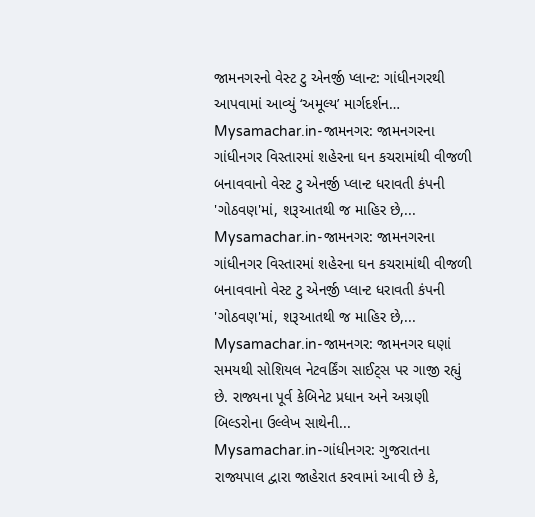જામનગરનો વેસ્ટ ટુ એનર્જી પ્લાન્ટ: ગાંધીનગરથી આપવામાં આવ્યું ‘અમૂલ્ય’ માર્ગદર્શન…
Mysamachar.in-જામનગર: જામનગરના ગાંધીનગર વિસ્તારમાં શહેરના ઘન કચરામાંથી વીજળી બનાવવાનો વેસ્ટ ટુ એનર્જી પ્લાન્ટ ધરાવતી કંપની 'ગોઠવણ'માં, શરૂઆતથી જ માહિર છે,...
Mysamachar.in-જામનગર: જામનગરના ગાંધીનગર વિસ્તારમાં શહેરના ઘન કચરામાંથી વીજળી બનાવવાનો વેસ્ટ ટુ એનર્જી પ્લાન્ટ ધરાવતી કંપની 'ગોઠવણ'માં, શરૂઆતથી જ માહિર છે,...
Mysamachar.in-જામનગર: જામનગર ઘણાં સમયથી સોશિયલ નેટવર્કિંગ સાઈટ્સ પર ગાજી રહ્યું છે. રાજ્યના પૂર્વ કેબિનેટ પ્રધાન અને અગ્રણી બિલ્ડરોના ઉલ્લેખ સાથેની...
Mysamachar.in-ગાંધીનગર: ગુજરાતના રાજ્યપાલ દ્વારા જાહેરાત કરવામાં આવી છે કે,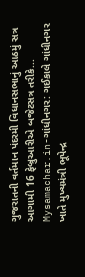ગુજરાતની વર્તમાન પંદરમી વિધાનસભાનું આઠમું સત્ર આગામી 16 ફેબ્રુઆરીએ બજેટસત્ર તરીકે...
Mysamachar.in-ગાંધીનગર: ગઈકાલે ગાંધીનગર ખાતે મુખ્યમંત્રી ભૂપેન્દ્ર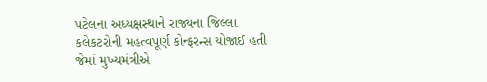પટેલના અધ્યક્ષસ્થાને રાજ્યના જિલ્લા કલેકટરોની મહત્વપૂર્ણ કોન્ફરન્સ યોજાઈ હતી જેમાં મુખ્યમંત્રીએ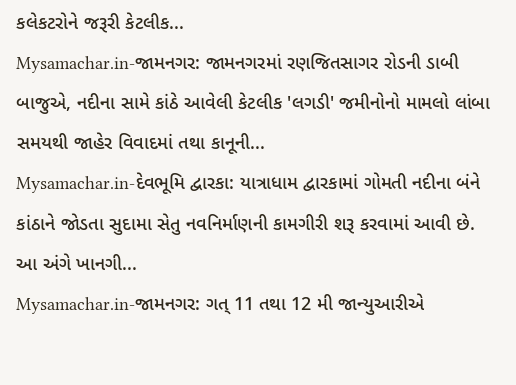કલેકટરોને જરૂરી કેટલીક...
Mysamachar.in-જામનગર: જામનગરમાં રણજિતસાગર રોડની ડાબી બાજુએ, નદીના સામે કાંઠે આવેલી કેટલીક 'લગડી' જમીનોનો મામલો લાંબા સમયથી જાહેર વિવાદમાં તથા કાનૂની...
Mysamachar.in-દેવભૂમિ દ્વારકા: યાત્રાધામ દ્વારકામાં ગોમતી નદીના બંને કાંઠાને જોડતા સુદામા સેતુ નવનિર્માણની કામગીરી શરૂ કરવામાં આવી છે. આ અંગે ખાનગી...
Mysamachar.in-જામનગર: ગત્ 11 તથા 12 મી જાન્યુઆરીએ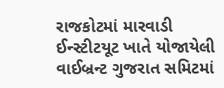રાજકોટમાં મારવાડી ઈન્સ્ટીટયૂટ ખાતે યોજાયેલી વાઈબ્રન્ટ ગુજરાત સમિટમાં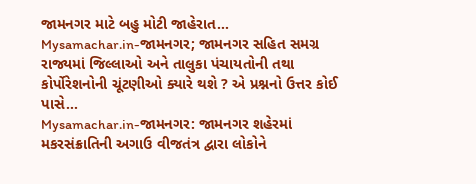જામનગર માટે બહુ મોટી જાહેરાત...
Mysamachar.in-જામનગર; જામનગર સહિત સમગ્ર રાજ્યમાં જિલ્લાઓ અને તાલુકા પંચાયતોની તથા કોર્પોરેશનોની ચૂંટણીઓ ક્યારે થશે ? એ પ્રશ્નનો ઉત્તર કોઈ પાસે...
Mysamachar.in-જામનગર: જામનગર શહેરમાં મકરસંક્રાતિની અગાઉ વીજતંત્ર દ્વારા લોકોને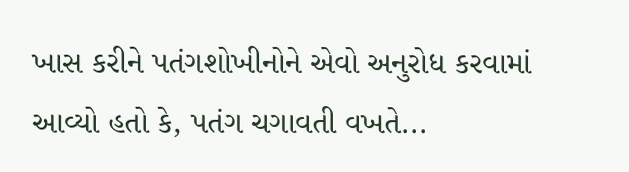ખાસ કરીને પતંગશોખીનોને એવો અનુરોધ કરવામાં આવ્યો હતો કે, પતંગ ચગાવતી વખતે...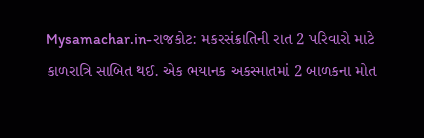Mysamachar.in-રાજકોટ: મકરસંક્રાતિની રાત 2 પરિવારો માટે કાળરાત્રિ સાબિત થઈ. એક ભયાનક અકસ્માતમાં 2 બાળકના મોત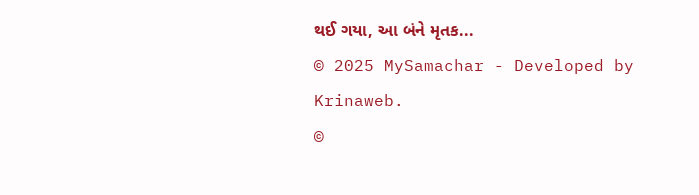થઈ ગયા, આ બંને મૃતક...
© 2025 MySamachar - Developed by Krinaweb.
©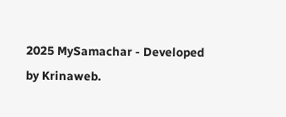2025 MySamachar - Developed by Krinaweb.